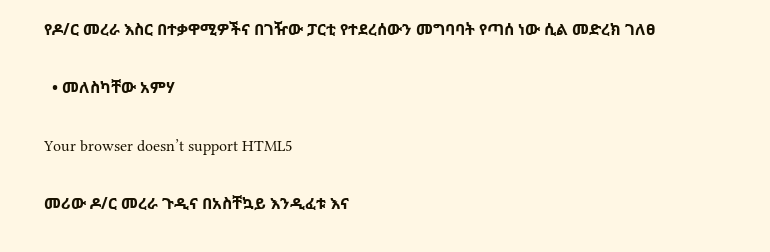የዶ/ር መረራ እስር በተቃዋሚዎችና በገዥው ፓርቲ የተደረሰውን መግባባት የጣሰ ነው ሲል መድረክ ገለፀ

  • መለስካቸው አምሃ

Your browser doesn’t support HTML5

መሪው ዶ/ር መረራ ጉዲና በአስቸኳይ እንዲፈቱ እና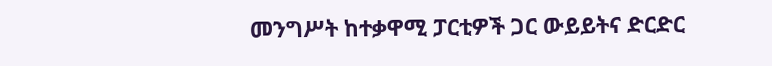መንግሥት ከተቃዋሚ ፓርቲዎች ጋር ውይይትና ድርድር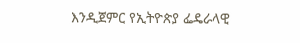እንዲጀምር የኢትዮጵያ ፌዴራላዊ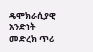ዴሞክራሲያዊ አንድነት መድረክ ጥሪ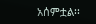አሰምቷል፡፡